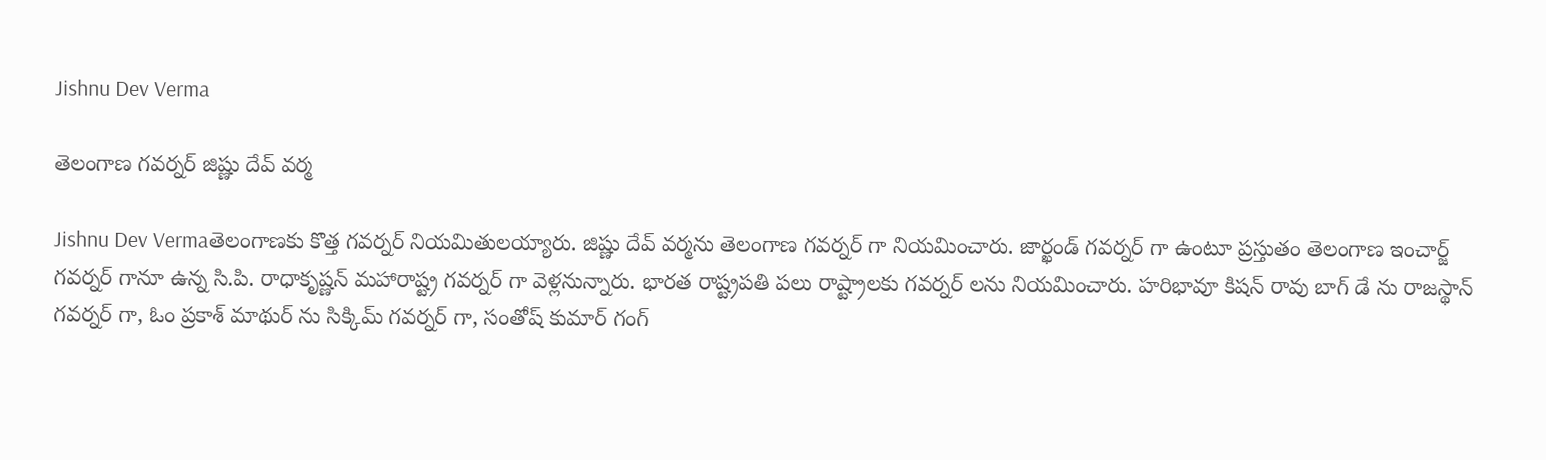Jishnu Dev Verma

తెలంగాణ గవర్నర్ జిష్ణు దేవ్ వర్మ

Jishnu Dev Vermaతెలంగాణకు కొత్త గవర్నర్ నియమితులయ్యారు. జిష్ణు దేవ్ వర్మను తెలంగాణ గవర్నర్ గా నియమించారు. జార్ఖండ్ గవర్నర్ గా ఉంటూ ప్రస్తుతం తెలంగాణ ఇంచార్జ్ గవర్నర్ గానూ ఉన్న సి.పి. రాధాకృష్ణన్ మహారాష్ట్ర గవర్నర్ గా వెళ్లనున్నారు. భారత రాష్ట్రపతి పలు రాష్ట్రాలకు గవర్నర్ లను నియమించారు. హరిభావూ కిషన్ రావు బాగ్ డే ను రాజస్థాన్ గవర్నర్ గా, ఓం ప్రకాశ్ మాథుర్ ను సిక్కిమ్ గవర్నర్ గా, సంతోష్ కుమార్ గంగ్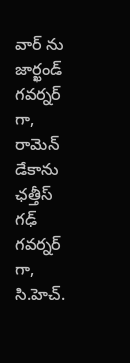వార్ ను జార్ఖండ్ గవర్నర్ గా, రామెన్ డేకాను ఛత్తీస్ గఢ్ గవర్నర్ గా, సి.హెచ్.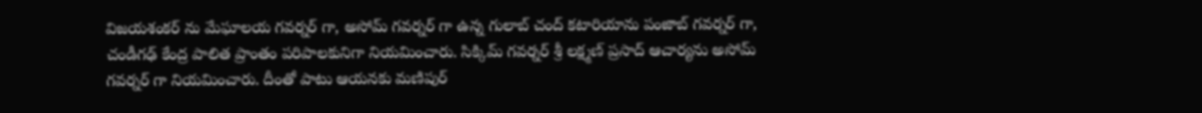విజయశంకర్ ను మేఘాలయ గవర్నర్ గా, అసోమ్ గవర్నర్ గా ఉన్న గులాబ్ చంద్ కటారియాను పంజాబ్ గవర్నర్ గా, చండీగఢ్ కేంద్ర పాలిత ప్రాంతం పరిపాలకునిగా నియమించారు. సిక్కిమ్ గవర్నర్ శ్రీ లక్ష్మణ్ ప్రసాద్ ఆచార్యను అసోమ్ గవర్నర్ గా నియమించారు. దీంతో పాటు ఆయనకు మణిపుర్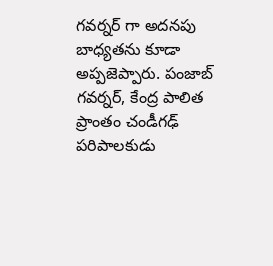గవర్నర్ గా అదనపు బాధ్యతను కూడా అప్పజెప్పారు. పంజాబ్ గవర్నర్, కేంద్ర పాలిత ప్రాంతం చండీగఢ్ పరిపాలకుడు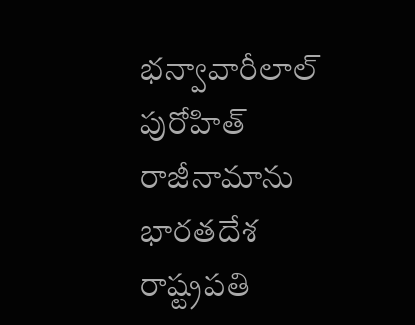భన్వావారీలాల్ పురోహిత్ రాజీనామాను భారతదేశ రాష్ట్రపతి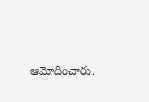ఆమోదించారు.